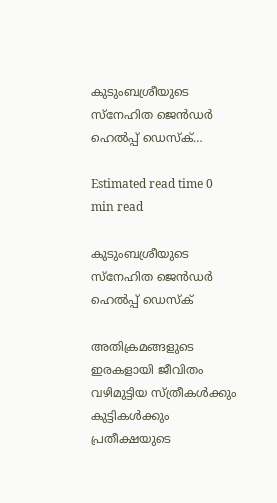കുടുംബശ്രീയുടെ സ്നേഹിത ജെൻഡർ ഹെൽപ്പ് ഡെസ്ക്…

Estimated read time 0 min read

കുടുംബശ്രീയുടെ സ്നേഹിത ജെൻഡർ ഹെൽപ്പ് ഡെസ്ക്

അതിക്രമങ്ങളുടെ ഇരകളായി ജീവിതം വഴിമുട്ടിയ സ്ത്രീകൾക്കും കുട്ടികൾക്കും പ്രതീക്ഷയുടെ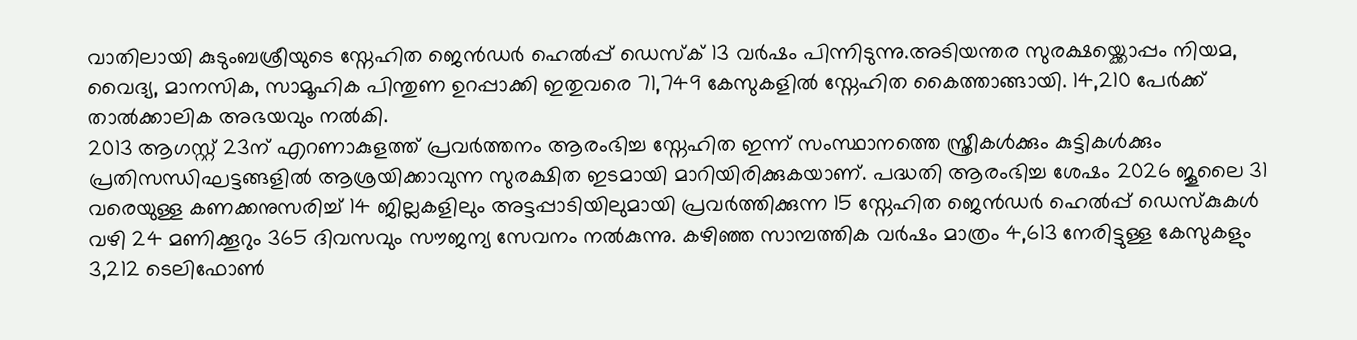വാതിലായി കുടുംബശ്രീയുടെ സ്നേഹിത ജെൻഡർ ഹെൽപ്പ് ഡെസ്ക് 13 വർഷം പിന്നിടുന്നു.അടിയന്തര സുരക്ഷയ്ക്കൊപ്പം നിയമ, വൈദ്യ, മാനസിക, സാമൂഹിക പിന്തുണ ഉറപ്പാക്കി ഇതുവരെ 71,749 കേസുകളിൽ സ്നേഹിത കൈത്താങ്ങായി. 14,210 പേർക്ക് താൽക്കാലിക അഭയവും നൽകി.
2013 ആഗസ്റ്റ് 23ന് എറണാകുളത്ത് പ്രവർത്തനം ആരംഭിച്ച സ്നേഹിത ഇന്ന് സംസ്ഥാനത്തെ സ്ത്രീകൾക്കും കുട്ടികൾക്കും പ്രതിസന്ധിഘട്ടങ്ങളിൽ ആശ്രയിക്കാവുന്ന സുരക്ഷിത ഇടമായി മാറിയിരിക്കുകയാണ്. പദ്ധതി ആരംഭിച്ച ശേഷം 2026 ജൂലൈ 31 വരെയുള്ള കണക്കനുസരിച്ച്‌ 14 ജില്ലകളിലും അട്ടപ്പാടിയിലുമായി പ്രവർത്തിക്കുന്ന 15 സ്നേഹിത ജെൻഡർ ഹെൽപ്പ് ഡെസ്കുകൾ വഴി 24 മണിക്കൂറും 365 ദിവസവും സൗജന്യ സേവനം നൽകുന്നു. കഴിഞ്ഞ സാമ്പത്തിക വർഷം മാത്രം 4,613 നേരിട്ടുള്ള കേസുകളും 3,212 ടെലിഫോൺ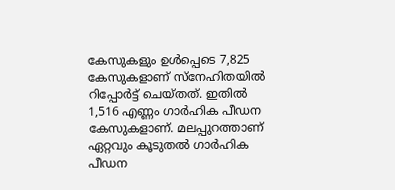കേസുകളും ഉൾപ്പെടെ 7,825 കേസുകളാണ് സ്നേഹിതയിൽ റിപ്പോർട്ട് ചെയ്തത്. ഇതിൽ 1,516 എണ്ണം ഗാർഹിക പീഡന കേസുകളാണ്. മലപ്പുറത്താണ് ഏറ്റവും കൂടുതൽ ഗാർഹിക പീഡന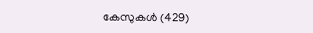കേസുകൾ (429)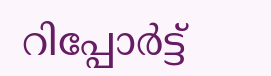റിപ്പോർട്ട്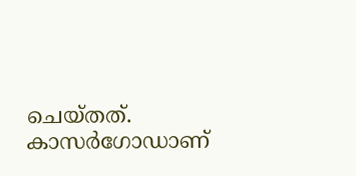ചെയ്തത്. കാസർഗോഡാണ്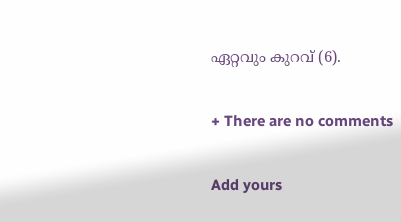ഏറ്റവും കുറവ് (6).

+ There are no comments

Add yours